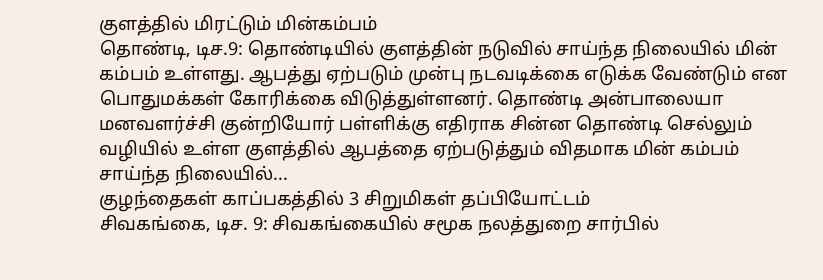குளத்தில் மிரட்டும் மின்கம்பம்
தொண்டி, டிச.9: தொண்டியில் குளத்தின் நடுவில் சாய்ந்த நிலையில் மின் கம்பம் உள்ளது. ஆபத்து ஏற்படும் முன்பு நடவடிக்கை எடுக்க வேண்டும் என பொதுமக்கள் கோரிக்கை விடுத்துள்ளனர். தொண்டி அன்பாலையா மனவளர்ச்சி குன்றியோர் பள்ளிக்கு எதிராக சின்ன தொண்டி செல்லும் வழியில் உள்ள குளத்தில் ஆபத்தை ஏற்படுத்தும் விதமாக மின் கம்பம் சாய்ந்த நிலையில்...
குழந்தைகள் காப்பகத்தில் 3 சிறுமிகள் தப்பியோட்டம்
சிவகங்கை, டிச. 9: சிவகங்கையில் சமூக நலத்துறை சார்பில்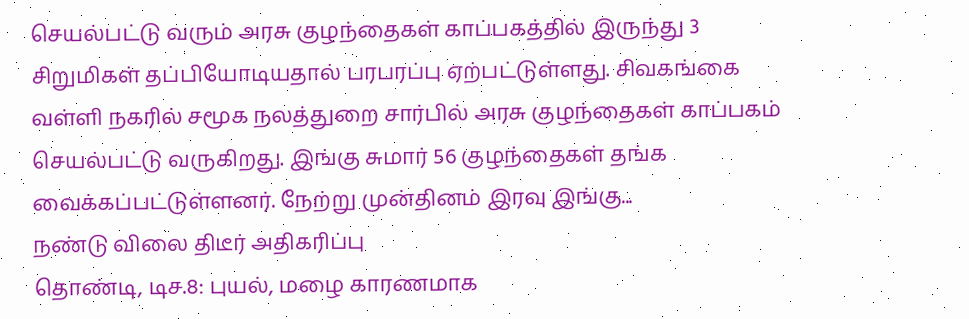செயல்பட்டு வரும் அரசு குழந்தைகள் காப்பகத்தில் இருந்து 3 சிறுமிகள் தப்பியோடியதால் பரபரப்பு ஏற்பட்டுள்ளது. சிவகங்கை வள்ளி நகரில் சமூக நலத்துறை சார்பில் அரசு குழந்தைகள் காப்பகம் செயல்பட்டு வருகிறது. இங்கு சுமார் 56 குழந்தைகள் தங்க வைக்கப்பட்டுள்ளனர். நேற்று முன்தினம் இரவு இங்கு...
நண்டு விலை திடீர் அதிகரிப்பு
தொண்டி, டிச.8: புயல், மழை காரணமாக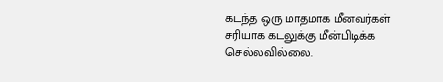கடந்த ஒரு மாதமாக மீனவர்கள் சரியாக கடலுக்கு மீன்பிடிக்க செல்லவில்லை.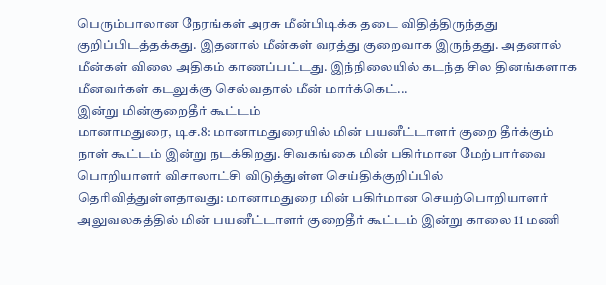பெரும்பாலான நேரங்கள் அரசு மீன்பிடிக்க தடை விதித்திருந்தது குறிப்பிடத்தக்கது. இதனால் மீன்கள் வரத்து குறைவாக இருந்தது. அதனால் மீன்கள் விலை அதிகம் காணப்பட்டது. இந்நிலையில் கடந்த சில தினங்களாக மீனவர்கள் கடலுக்கு செல்வதால் மீன் மார்க்கெட்...
இன்று மின்குறைதீர் கூட்டம்
மானாமதுரை, டிச.8: மானாமதுரையில் மின் பயனீட்டாளர் குறை தீர்க்கும் நாள் கூட்டம் இன்று நடக்கிறது. சிவகங்கை மின் பகிர்மான மேற்பார்வை பொறியாளர் விசாலாட்சி விடுத்துள்ள செய்திக்குறிப்பில் தெரிவித்துள்ளதாவது: மானாமதுரை மின் பகிர்மான செயற்பொறியாளர் அலுவலகத்தில் மின் பயனீட்டாளர் குறைதீர் கூட்டம் இன்று காலை 11 மணி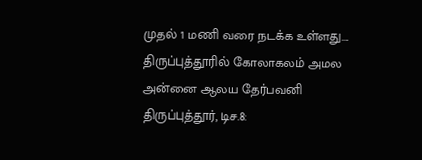முதல் 1 மணி வரை நடக்க உள்ளது....
திருப்புத்தூரில் கோலாகலம் அமல அன்னை ஆலய தேர்பவனி
திருப்புத்தூர், டிச.8: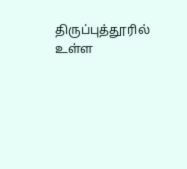திருப்புத்தூரில் உள்ள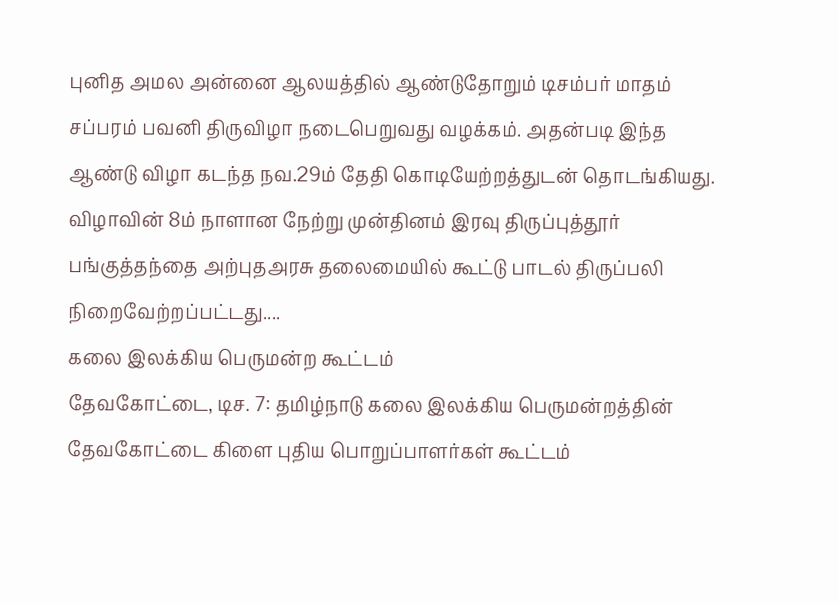புனித அமல அன்னை ஆலயத்தில் ஆண்டுதோறும் டிசம்பர் மாதம் சப்பரம் பவனி திருவிழா நடைபெறுவது வழக்கம். அதன்படி இந்த ஆண்டு விழா கடந்த நவ.29ம் தேதி கொடியேற்றத்துடன் தொடங்கியது. விழாவின் 8ம் நாளான நேற்று முன்தினம் இரவு திருப்புத்தூர் பங்குத்தந்தை அற்புதஅரசு தலைமையில் கூட்டு பாடல் திருப்பலி நிறைவேற்றப்பட்டது....
கலை இலக்கிய பெருமன்ற கூட்டம்
தேவகோட்டை, டிச. 7: தமிழ்நாடு கலை இலக்கிய பெருமன்றத்தின் தேவகோட்டை கிளை புதிய பொறுப்பாளர்கள் கூட்டம்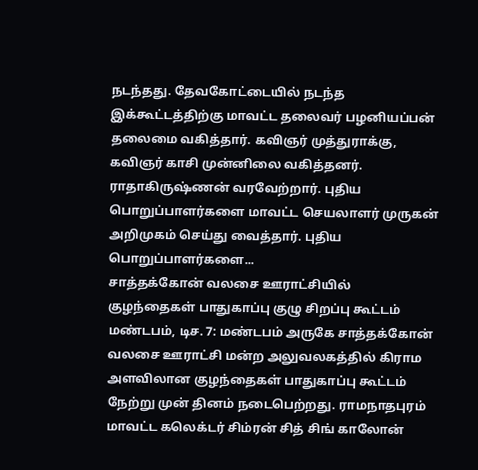நடந்தது. தேவகோட்டையில் நடந்த இக்கூட்டத்திற்கு மாவட்ட தலைவர் பழனியப்பன் தலைமை வகித்தார். கவிஞர் முத்துராக்கு, கவிஞர் காசி முன்னிலை வகித்தனர். ராதாகிருஷ்ணன் வரவேற்றார். புதிய பொறுப்பாளர்களை மாவட்ட செயலாளர் முருகன் அறிமுகம் செய்து வைத்தார். புதிய பொறுப்பாளர்களை...
சாத்தக்கோன் வலசை ஊராட்சியில் குழந்தைகள் பாதுகாப்பு குழு சிறப்பு கூட்டம்
மண்டபம், டிச. 7: மண்டபம் அருகே சாத்தக்கோன் வலசை ஊராட்சி மன்ற அலுவலகத்தில் கிராம அளவிலான குழந்தைகள் பாதுகாப்பு கூட்டம் நேற்று முன் தினம் நடைபெற்றது. ராமநாதபுரம் மாவட்ட கலெக்டர் சிம்ரன் சித் சிங் காலோன்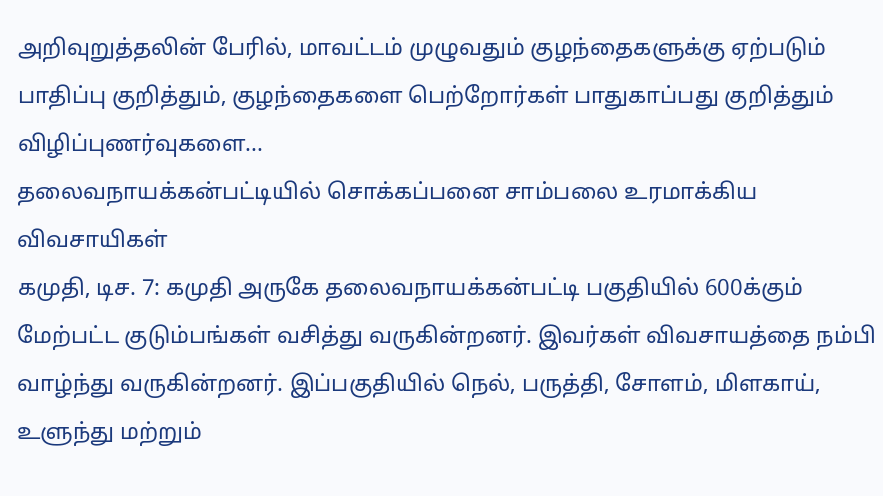அறிவுறுத்தலின் பேரில், மாவட்டம் முழுவதும் குழந்தைகளுக்கு ஏற்படும் பாதிப்பு குறித்தும், குழந்தைகளை பெற்றோர்கள் பாதுகாப்பது குறித்தும் விழிப்புணர்வுகளை...
தலைவநாயக்கன்பட்டியில் சொக்கப்பனை சாம்பலை உரமாக்கிய விவசாயிகள்
கமுதி, டிச. 7: கமுதி அருகே தலைவநாயக்கன்பட்டி பகுதியில் 600க்கும் மேற்பட்ட குடும்பங்கள் வசித்து வருகின்றனர். இவர்கள் விவசாயத்தை நம்பி வாழ்ந்து வருகின்றனர். இப்பகுதியில் நெல், பருத்தி, சோளம், மிளகாய், உளுந்து மற்றும்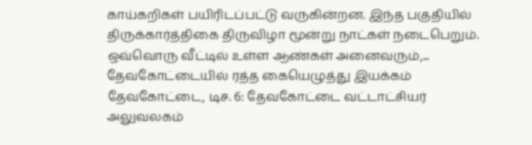காய்கறிகள் பயிரிடப்பட்டு வருகின்றன. இந்த பகுதியில் திருக்கார்த்திகை திருவிழா மூன்று நாட்கள் நடைபெறும். ஒவ்வொரு வீட்டில் உள்ள ஆண்கள் அனைவரும்,...
தேவகோட்டையில் ரத்த கையெழுத்து இயக்கம்
தேவகோட்டை, டிச. 6: தேவகோட்டை வட்டாட்சியர் அலுவலகம்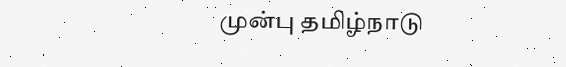முன்பு தமிழ்நாடு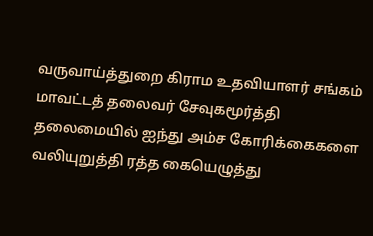வருவாய்த்துறை கிராம உதவியாளர் சங்கம் மாவட்டத் தலைவர் சேவுகமூர்த்தி தலைமையில் ஐந்து அம்ச கோரிக்கைகளை வலியுறுத்தி ரத்த கையெழுத்து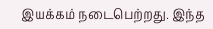இயக்கம் நடைபெற்றது. இந்த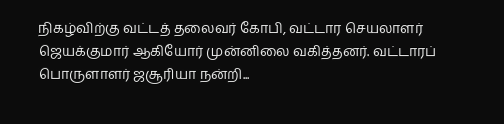நிகழ்விற்கு வட்டத் தலைவர் கோபி, வட்டார செயலாளர் ஜெயக்குமார் ஆகியோர் முன்னிலை வகித்தனர். வட்டாரப் பொருளாளர் ஜசூரியா நன்றி...